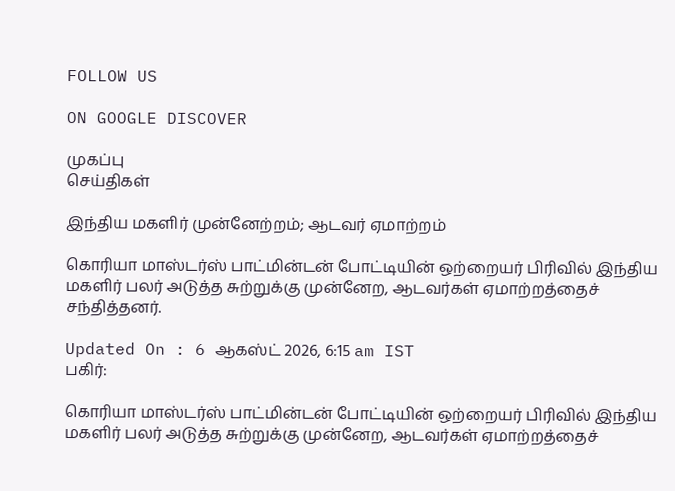FOLLOW US

ON GOOGLE DISCOVER

முகப்பு
செய்திகள்

இந்திய மகளிர் முன்னேற்றம்; ஆடவர் ஏமாற்றம்

கொரியா மாஸ்டர்ஸ் பாட்மின்டன் போட்டியின் ஒற்றையர் பிரிவில் இந்திய மகளிர் பலர் அடுத்த சுற்றுக்கு முன்னேற, ஆடவர்கள் ஏமாற்றத்தைச் சந்தித்தனர்.

Updated On : 6 ஆகஸ்ட் 2026, 6:15 am IST
பகிர்:

கொரியா மாஸ்டர்ஸ் பாட்மின்டன் போட்டியின் ஒற்றையர் பிரிவில் இந்திய மகளிர் பலர் அடுத்த சுற்றுக்கு முன்னேற, ஆடவர்கள் ஏமாற்றத்தைச்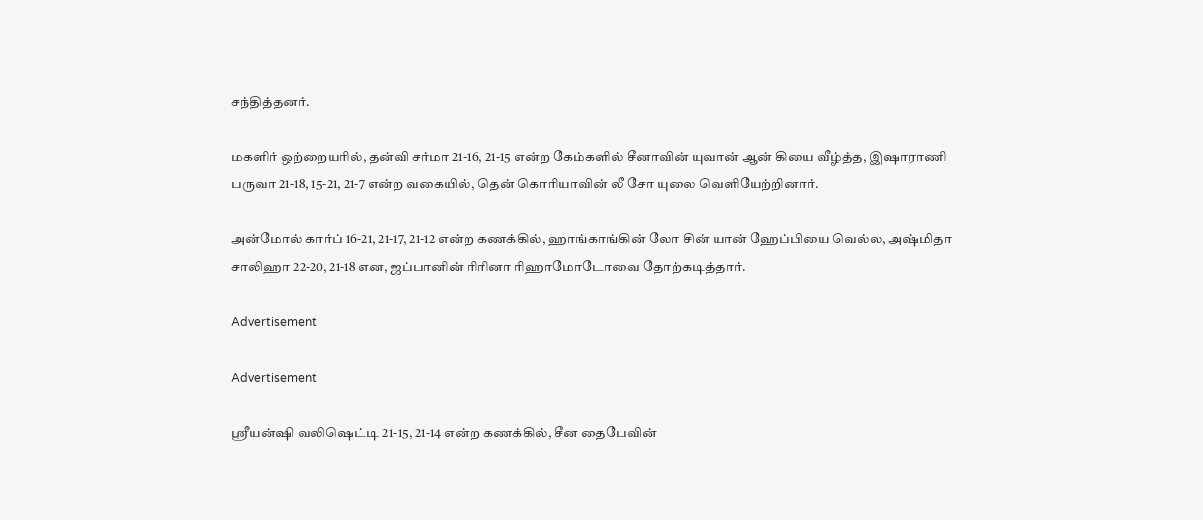சந்தித்தனர்.

மகளிர் ஒற்றையரில், தன்வி சர்மா 21-16, 21-15 என்ற கேம்களில் சீனாவின் யுவான் ஆன் கியை வீழ்த்த, இஷாராணி பருவா 21-18, 15-21, 21-7 என்ற வகையில், தென் கொரியாவின் லீ சோ யுலை வெளியேற்றினார்.

அன்மோல் கார்ப் 16-21, 21-17, 21-12 என்ற கணக்கில், ஹாங்காங்கின் லோ சின் யான் ஹேப்பியை வெல்ல, அஷ்மிதா சாலிஹா 22-20, 21-18 என, ஜப்பானின் ரிரினா ரிஹாமோடோவை தோற்கடித்தார்.

Advertisement

Advertisement

ஸ்ரீயன்ஷி வலிஷெட்டி 21-15, 21-14 என்ற கணக்கில், சீன தைபேவின்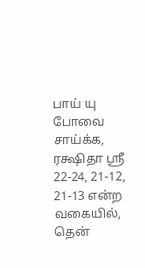பாய் யு போவை சாய்க்க, ரக்ஷிதா ஸ்ரீ 22-24, 21-12, 21-13 என்ற வகையில், தென்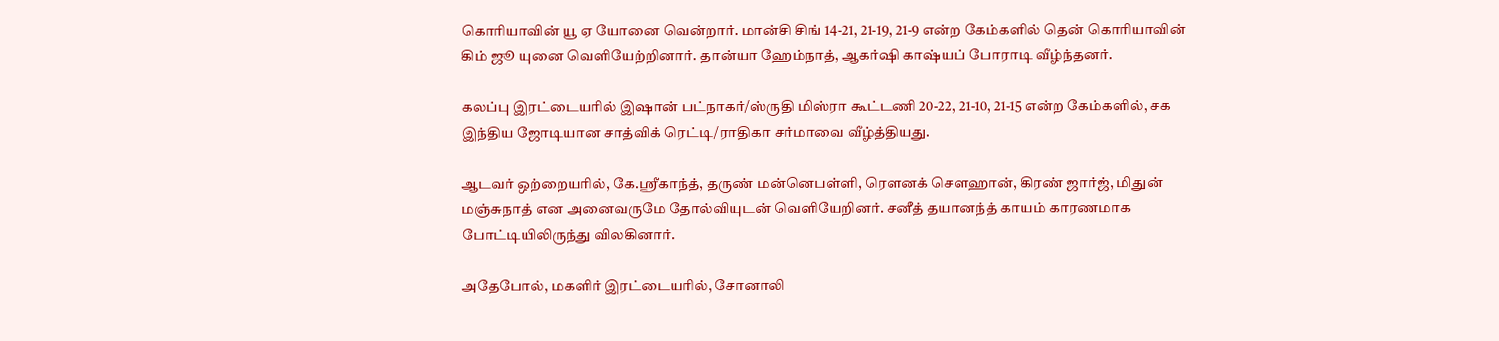கொரியாவின் யூ ஏ யோனை வென்றார். மான்சி சிங் 14-21, 21-19, 21-9 என்ற கேம்களில் தென் கொரியாவின் கிம் ஜூ யுனை வெளியேற்றினார். தான்யா ஹேம்நாத், ஆகர்ஷி காஷ்யப் போராடி வீழ்ந்தனர்.

கலப்பு இரட்டையரில் இஷான் பட்நாகர்/ஸ்ருதி மிஸ்ரா கூட்டணி 20-22, 21-10, 21-15 என்ற கேம்களில், சக இந்திய ஜோடியான சாத்விக் ரெட்டி/ராதிகா சர்மாவை வீழ்த்தியது.

ஆடவர் ஒற்றையரில், கே.ஸ்ரீகாந்த், தருண் மன்னெபள்ளி, ரௌனக் சௌஹான், கிரண் ஜார்ஜ், மிதுன் மஞ்சுநாத் என அனைவருமே தோல்வியுடன் வெளியேறினர். சனீத் தயானந்த் காயம் காரணமாக போட்டியிலிருந்து விலகினார்.

அதேபோல், மகளிர் இரட்டையரில், சோனாலி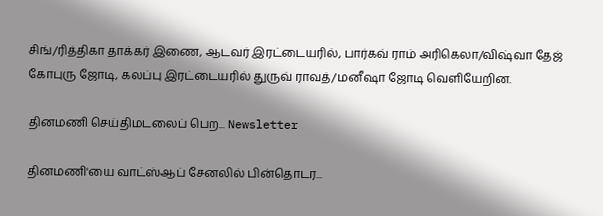சிங்/ரித்திகா தாக்கர் இணை, ஆடவர் இரட்டையரில், பார்கவ் ராம் அரிகெலா/விஷ்வா தேஜ் கோபுரு ஜோடி, கலப்பு இரட்டையரில் துருவ் ராவத்/மனீஷா ஜோடி வெளியேறின.

தினமணி செய்திமடலைப் பெற... Newsletter

தினமணி'யை வாட்ஸ்ஆப் சேனலில் பின்தொடர...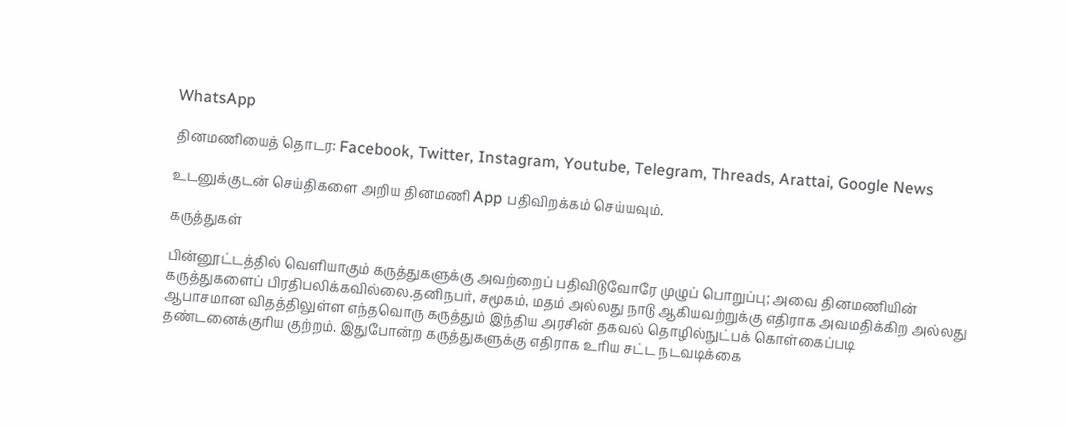WhatsApp

தினமணியைத் தொடர: Facebook, Twitter, Instagram, Youtube, Telegram, Threads, Arattai, Google News

உடனுக்குடன் செய்திகளை அறிய தினமணி App பதிவிறக்கம் செய்யவும்.

கருத்துகள்

பின்னூட்டத்தில் வெளியாகும் கருத்துகளுக்கு அவற்றைப் பதிவிடுவோரே முழுப் பொறுப்பு; அவை தினமணியின் கருத்துகளைப் பிரதிபலிக்கவில்லை.தனிநபர், சமூகம், மதம் அல்லது நாடு ஆகியவற்றுக்கு எதிராக அவமதிக்கிற அல்லது ஆபாசமான விதத்திலுள்ள எந்தவொரு கருத்தும் இந்திய அரசின் தகவல் தொழில்நுட்பக் கொள்கைப்படி தண்டனைக்குரிய குற்றம். இதுபோன்ற கருத்துகளுக்கு எதிராக உரிய சட்ட நடவடிக்கை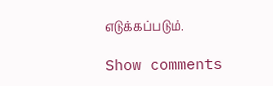எடுக்கப்படும்.

Show comments